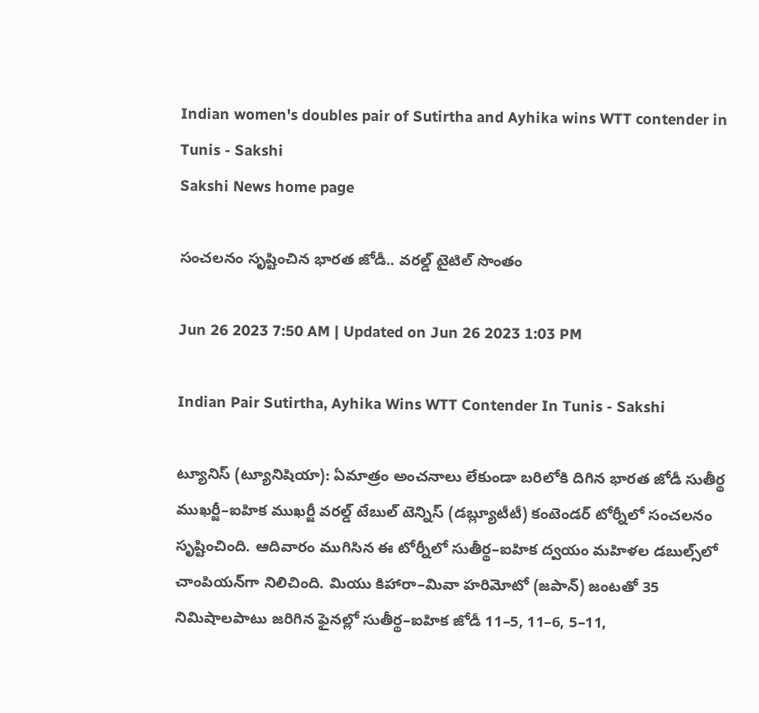Indian women's doubles pair of Sutirtha and Ayhika wins WTT contender in Tunis - Sakshi
Sakshi News home page

సంచలనం సృష్టించిన భారత జోడీ.. వరల్డ్‌ టైటిల్‌ సొంతం

Jun 26 2023 7:50 AM | Updated on Jun 26 2023 1:03 PM

Indian Pair Sutirtha, Ayhika Wins WTT Contender In Tunis - Sakshi

ట్యూనిస్‌ (ట్యూనిషియా): ఏమాత్రం అంచనాలు లేకుండా బరిలోకి దిగిన భారత జోడీ సుతీర్థ ముఖర్జీ–ఐహిక ముఖర్జీ వరల్డ్‌ టేబుల్‌ టెన్నిస్‌ (డబ్ల్యూటీటీ) కంటెండర్‌ టోర్నీలో సంచలనం సృష్టించింది. ఆదివారం ముగిసిన ఈ టోర్నీలో సుతీర్థ–ఐహిక ద్వయం మహిళల డబుల్స్‌లో చాంపియన్‌గా నిలిచింది. మియు కిహారా–మివా హరిమోటో (జపాన్‌) జంటతో 35 నిమిషాలపాటు జరిగిన ఫైనల్లో సుతీర్థ–ఐహిక జోడీ 11–5, 11–6, 5–11,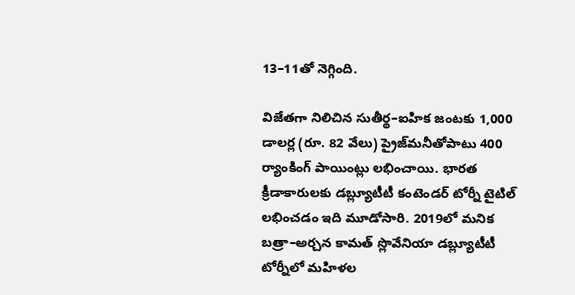13–11తో నెగ్గింది.

విజేతగా నిలిచిన సుతీర్థ–ఐహిక జంటకు 1,000 డాలర్ల (రూ. 82 వేలు) ప్రైజ్‌మనీతోపాటు 400 ర్యాంకింగ్‌ పాయింట్లు లభించాయి. భారత క్రీడాకారులకు డబ్ల్యూటీటీ కంటెండర్‌ టోర్నీ టైటిల్‌ లభించడం ఇది మూడోసారి. 2019లో మనిక బత్రా–అర్చన కామత్‌ స్లొవేనియా డబ్ల్యూటీటీ టోర్నీలో మహిళల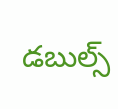డబుల్స్‌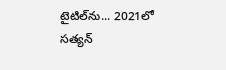టైటిల్‌ను... 2021లో సత్యన్‌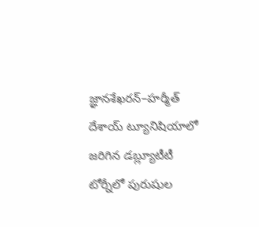జ్ఞానశేఖరన్‌–హర్మీత్‌ దేశాయ్‌ ట్యూనిషియాలో జరిగిన డబ్ల్యూటీటీ టోర్నీలో పురుషుల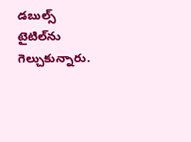డబుల్స్‌ టైటిల్‌ను గెల్చుకున్నారు.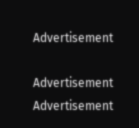Advertisement

Advertisement
Advertisement